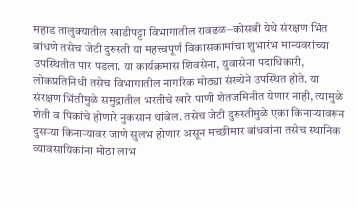महाड तालुक्यातील खाडीपट्टा विभागातील रावढळ–कोसबी येथे संरक्षण भिंत बांधणे तसेच जेटी दुरुस्ती या महत्त्वपूर्ण विकासकामांचा शुभारंभ मान्यवरांच्या उपस्थितीत पार पडला. या कार्यक्रमास शिवसेना, युवासेना पदाधिकारी, लोकप्रतिनिधी तसेच विभागातील नागरिक मोठ्या संख्येने उपस्थित होते. या संरक्षण भिंतीमुळे समुद्रातील भरतीचे खारे पाणी शेतजमिनीत येणार नाही, त्यामुळे शेती व पिकांचे होणारे नुकसान थांबेल. तसेच जेटी दुरुस्तीमुळे एका किनाऱ्यावरून दुसऱ्या किनाऱ्यावर जाणे सुलभ होणार असून मच्छीमार बांधवांना तसेच स्थानिक व्यावसायिकांना मोठा लाभ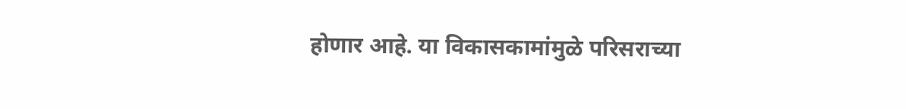होणार आहे. या विकासकामांमुळे परिसराच्या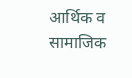आर्थिक व सामाजिक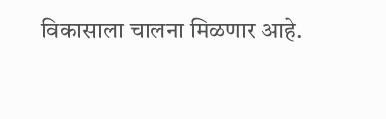विकासाला चालना मिळणार आहे.